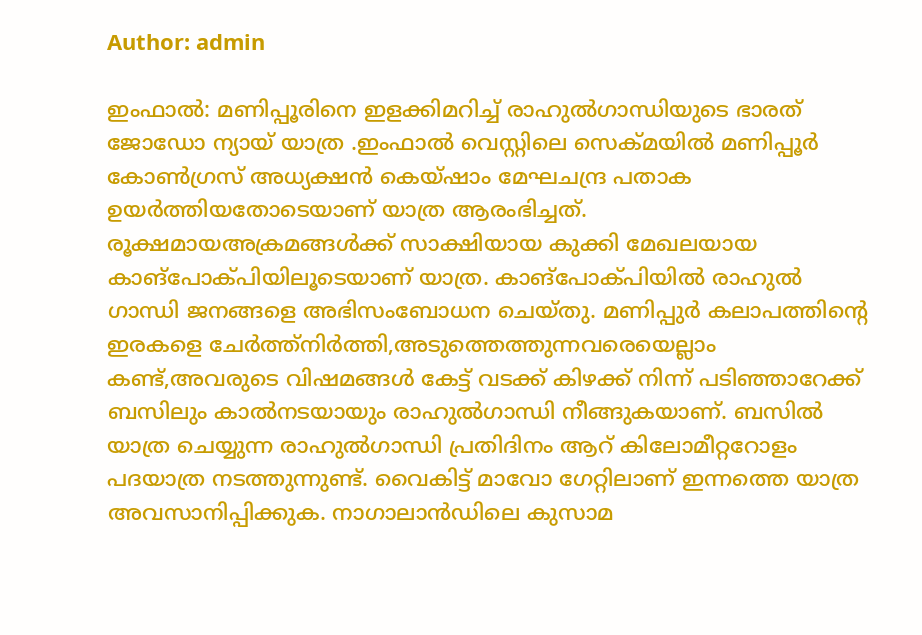Author: admin

ഇംഫാൽ: മണിപ്പൂരിനെ ഇളക്കിമറിച്ച് രാഹുൽഗാന്ധിയുടെ ഭാരത് ജോഡോ ന്യായ് യാത്ര .ഇംഫാൽ വെസ്റ്റിലെ സെക്മ‌യിൽ മണിപ്പൂർ കോൺഗ്രസ് അധ്യക്ഷൻ കെയ്ഷാം മേഘചന്ദ്ര പതാക ഉയർത്തിയതോടെയാണ് യാത്ര ആരംഭിച്ചത്. രൂക്ഷമായഅക്രമങ്ങൾക്ക് സാക്ഷിയായ കുക്കി മേഖലയായ കാങ്പോക്പിയിലൂടെയാണ് യാത്ര. കാങ്പോക്‌പിയിൽ രാഹുൽ ഗാന്ധി ജനങ്ങളെ അഭിസംബോധന ചെയ്തു. മണിപ്പുർ കലാപത്തിന്റെ ഇരകളെ ചേർത്ത്നിർത്തി,അടുത്തെത്തുന്നവരെയെല്ലാം കണ്ട്,അവരുടെ വിഷമങ്ങൾ കേട്ട് വടക്ക് കിഴക്ക് നിന്ന് പടിഞ്ഞാറേക്ക് ബസിലും കാൽനടയായും രാഹുൽഗാന്ധി നീങ്ങുകയാണ്. ബസിൽ യാത്ര ചെയ്യുന്ന രാഹുൽഗാന്ധി പ്രതിദിനം ആറ് കിലോമീറ്ററോളം പദയാത്ര നടത്തുന്നുണ്ട്. വൈകിട്ട് മാവോ ഗേറ്റിലാണ് ഇന്നത്തെ യാത്ര അവസാനിപ്പിക്കുക. നാഗാലാൻഡിലെ കുസാമ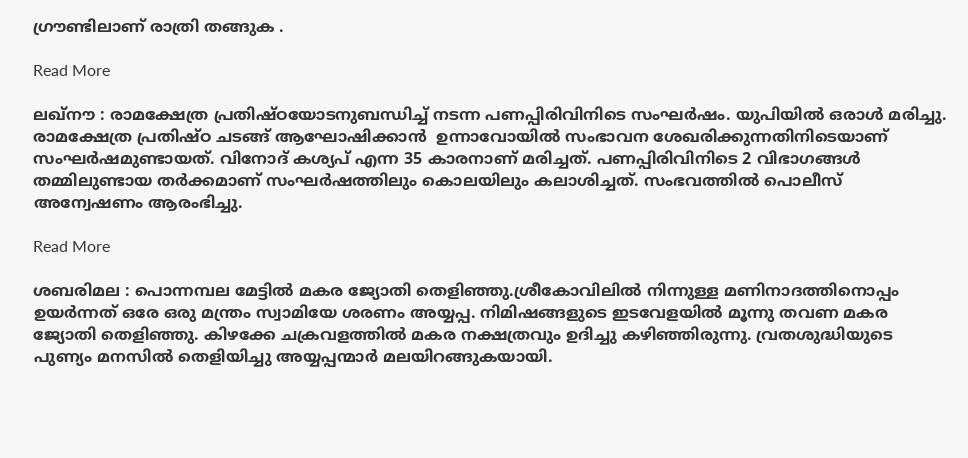ഗ്രൗണ്ടിലാണ് രാത്രി തങ്ങുക .

Read More

ലഖ്നൗ : രാമക്ഷേത്ര പ്രതിഷ്ഠയോടനുബന്ധിച്ച് നടന്ന പണപ്പിരിവിനിടെ സംഘർഷം. യുപിയിൽ ഒരാൾ മരിച്ചു. രാമക്ഷേത്ര പ്രതിഷ്ഠ ചടങ്ങ് ആഘോഷിക്കാൻ  ഉന്നാവോയിൽ സംഭാവന ശേഖരിക്കുന്നതിനിടെയാണ് സംഘർഷമുണ്ടായത്. വിനോദ് കശ്യപ് എന്ന 35 കാരനാണ് മരിച്ചത്. പണപ്പിരിവിനിടെ 2 വിഭാഗങ്ങൾ തമ്മിലുണ്ടായ തർക്കമാണ് സംഘർഷത്തിലും കൊലയിലും കലാശിച്ചത്. സംഭവത്തിൽ പൊലീസ് അന്വേഷണം ആരംഭിച്ചു.

Read More

ശബരിമല : പൊന്നമ്പല മേട്ടിൽ മകര ജ്യോതി തെളിഞ്ഞു.ശ്രീകോവിലിൽ നിന്നുള്ള മണിനാദത്തിനൊപ്പം ഉയർന്നത് ഒരേ ഒരു മന്ത്രം സ്വാമിയേ ശരണം അയ്യപ്പ. നിമിഷങ്ങളുടെ ഇടവേളയിൽ മൂന്നു തവണ മകര ജ്യോതി തെളിഞ്ഞു. കിഴക്കേ ചക്രവളത്തിൽ മകര നക്ഷത്രവും ഉദിച്ചു കഴിഞ്ഞിരുന്നു. വ്രതശുദ്ധിയുടെ പുണ്യം മനസിൽ തെളിയിച്ചു അയ്യപ്പന്മാർ മലയിറങ്ങുകയായി.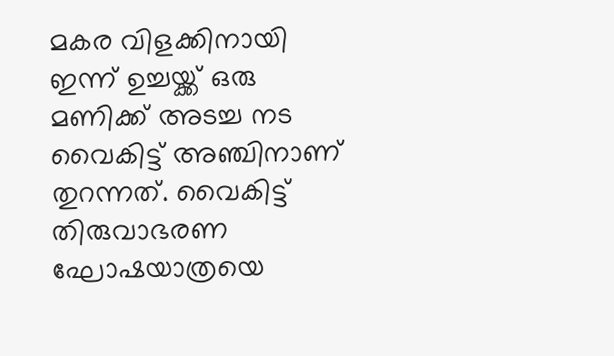മകര വിളക്കിനായി ഇന്ന് ഉച്ചയ്ക്ക് ഒരു മണിക്ക് അടച്ച നട വൈകിട്ട് അഞ്ചിനാണ് തുറന്നത്. വൈകിട്ട് തിരുവാഭരണ ഘോഷയാത്രയെ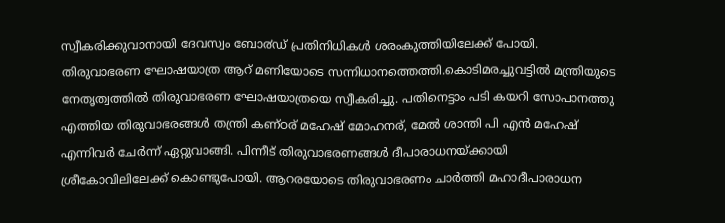സ്വീകരിക്കുവാനായി ദേവസ്വം ബോ൪ഡ് പ്രതിനിധികൾ ശരംകുത്തിയിലേക്ക് പോയി. തിരുവാഭരണ ഘോഷയാത്ര ആറ് മണിയോടെ സന്നിധാനത്തെത്തി.കൊടിമരച്ചുവട്ടിൽ മന്ത്രിയുടെ നേതൃത്വത്തിൽ തിരുവാഭരണ ഘോഷയാത്രയെ സ്വീകരിച്ചു. പതിനെട്ടാം പടി കയറി സോപാനത്തു എത്തിയ തിരുവാഭരങ്ങൾ തന്ത്രി കണ്ഠര് മഹേഷ്‌ മോഹനര്, മേൽ ശാന്തി പി എൻ മഹേഷ്‌ എന്നിവർ ചേർന്ന് ഏറ്റുവാങ്ങി. പിന്നീട് തിരുവാഭരണങ്ങള്‍ ദീപാരാധനയ്ക്കായി ശ്രീകോവിലിലേക്ക് കൊണ്ടുപോയി. ആറരയോടെ തിരുവാഭരണം ചാർത്തി മഹാദീപാരാധന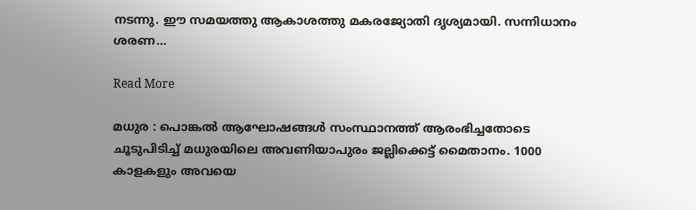നടന്നു. ഈ സമയത്തു ആകാശത്തു മകരജ്യോതി ദൃശ്യമായി. സന്നിധാനം ശരണ…

Read More

മധുര : പൊങ്കല്‍ ആഘോഷങ്ങള്‍ സംസ്ഥാനത്ത് ആരംഭിച്ചതോടെ ചൂടുപിടിച്ച് മധുരയിലെ അവണിയാപുരം ജല്ലിക്കെട്ട് മൈതാനം. 1000 കാളകളും അവയെ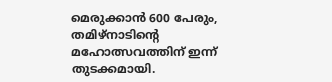മെരുക്കാന്‍ 600 പേരും, തമിഴ്‌നാടിന്‍റെ മഹോത്സവത്തിന് ഇന്ന് തുടക്കമായി.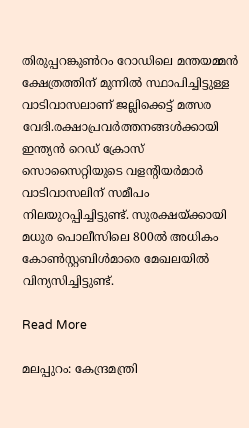തിരുപ്പറങ്കുൺറം റോഡിലെ മന്തയമ്മന്‍ ക്ഷേത്രത്തിന് മുന്നില്‍ സ്ഥാപിച്ചിട്ടുള്ള വാടിവാസലാണ് ജല്ലിക്കെട്ട് മത്സര വേദി.രക്ഷാപ്രവര്‍ത്തനങ്ങള്‍ക്കായി ഇന്ത്യന്‍ റെഡ് ക്രോസ് സൊസൈറ്റിയുടെ വളന്‍റിയര്‍മാര്‍ വാടിവാസലിന് സമീപം നിലയുറപ്പിച്ചിട്ടുണ്ട്. സുരക്ഷയ്‌ക്കായി മധുര പൊലീസിലെ 800ല്‍ അധികം കോണ്‍സ്റ്റബിള്‍മാരെ മേഖലയില്‍ വിന്യസിച്ചിട്ടുണ്ട്.

Read More

മലപ്പുറം: കേന്ദ്രമന്ത്രി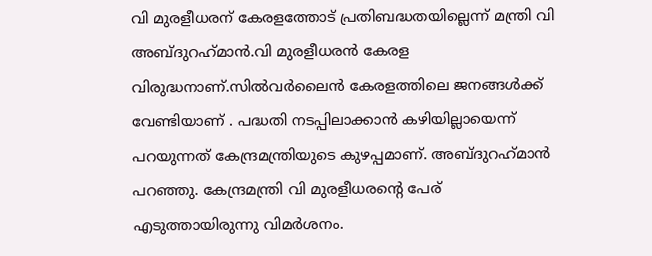വി മുരളീധരന് കേരളത്തോട് പ്രതിബദ്ധതയില്ലെന്ന് മന്ത്രി വി അബ്ദുറഹ്‌മാന്‍.വി മുരളീധരന്‍ കേരള വിരുദ്ധനാണ്.സില്‍വര്‍ലൈന്‍ കേരളത്തിലെ ജനങ്ങള്‍ക്ക് വേണ്ടിയാണ് . പദ്ധതി നടപ്പിലാക്കാന്‍ കഴിയില്ലായെന്ന് പറയുന്നത് കേന്ദ്രമന്ത്രിയുടെ കുഴപ്പമാണ്. അബ്ദുറഹ്‌മാന്‍ പറഞ്ഞു. കേന്ദ്രമന്ത്രി വി മുരളീധരന്റെ പേര് എടുത്തായിരുന്നു വിമര്‍ശനം.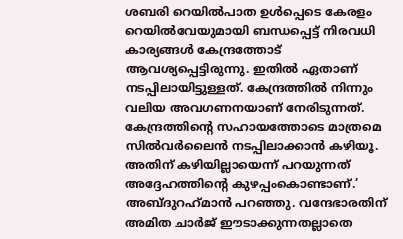ശബരി റെയില്‍പാത ഉള്‍പ്പെടെ കേരളം റെയില്‍വേയുമായി ബന്ധപ്പെട്ട് നിരവധി കാര്യങ്ങള്‍ കേന്ദ്രത്തോട് ആവശ്യപ്പെട്ടിരുന്നു. ഇതില്‍ ഏതാണ് നടപ്പിലായിട്ടുള്ളത്. കേന്ദ്രത്തില്‍ നിന്നും വലിയ അവഗണനയാണ് നേരിടുന്നത്. കേന്ദ്രത്തിന്റെ സഹായത്തോടെ മാത്രമെ സില്‍വര്‍ലൈന്‍ നടപ്പിലാക്കാന്‍ കഴിയൂ. അതിന് കഴിയില്ലായെന്ന് പറയുന്നത് അദ്ദേഹത്തിന്റെ കുഴപ്പംകൊണ്ടാണ്.’ അബ്ദുറഹ്‌മാന്‍ പറഞ്ഞു. വന്ദേഭാരതിന് അമിത ചാര്‍ജ് ഈടാക്കുന്നതല്ലാതെ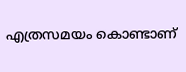എത്രസമയം കൊണ്ടാണ്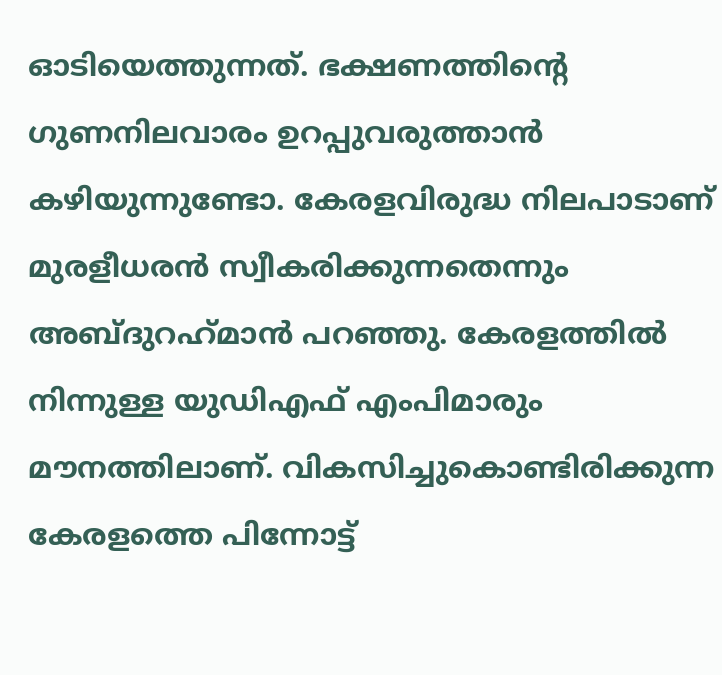ഓടിയെത്തുന്നത്. ഭക്ഷണത്തിന്റെ ഗുണനിലവാരം ഉറപ്പുവരുത്താന്‍ കഴിയുന്നുണ്ടോ. കേരളവിരുദ്ധ നിലപാടാണ് മുരളീധരന്‍ സ്വീകരിക്കുന്നതെന്നും അബ്ദുറഹ്‌മാന്‍ പറഞ്ഞു. കേരളത്തില്‍ നിന്നുള്ള യുഡിഎഫ് എംപിമാരും മൗനത്തിലാണ്. വികസിച്ചുകൊണ്ടിരിക്കുന്ന കേരളത്തെ പിന്നോട്ട്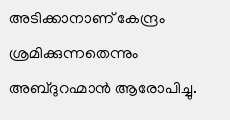അടിക്കാനാണ് കേന്ദ്രം ശ്രമിക്കുന്നതെന്നും അബ്ദുറഹ്മാന്‍ ആരോപിച്ചു.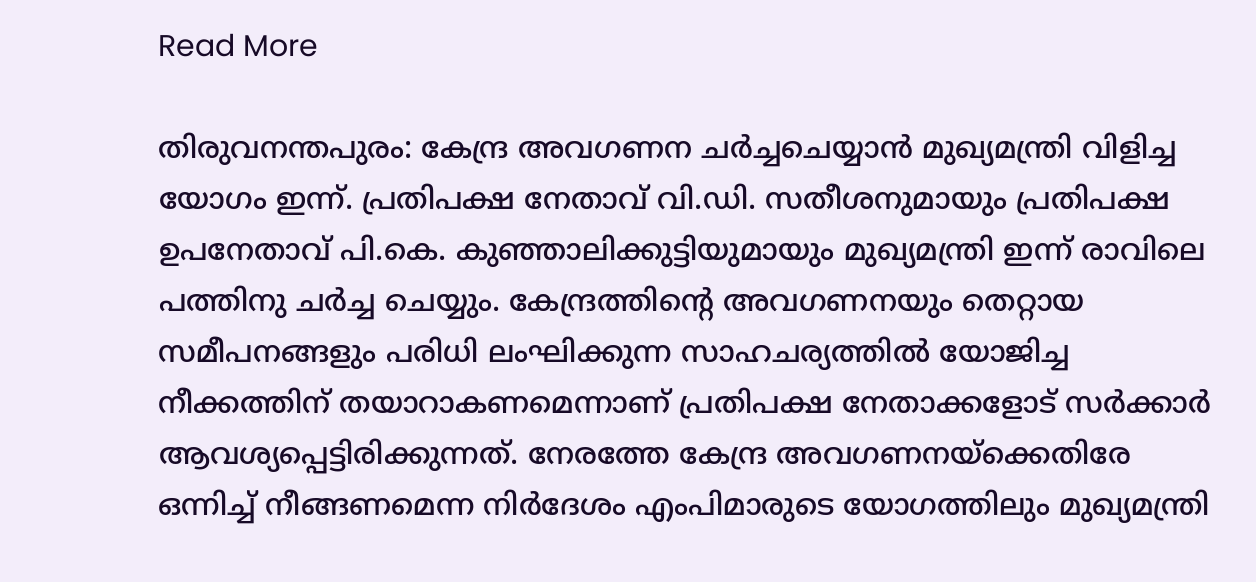Read More

തിരുവനന്തപുരം: കേന്ദ്ര അവഗണന ചർച്ചചെയ്യാൻ മുഖ്യമന്ത്രി വിളിച്ച യോഗം ഇന്ന്. പ്രതിപക്ഷ നേതാവ് വി.ഡി. സതീശനുമായും പ്രതിപക്ഷ ഉപനേതാവ് പി.കെ. കുഞ്ഞാലിക്കുട്ടിയുമായും മുഖ്യമന്ത്രി ഇന്ന് രാവിലെ പത്തിനു ചർച്ച ചെയ്യും. കേന്ദ്രത്തിന്‍റെ അവഗണനയും തെറ്റായ സമീപനങ്ങളും പരിധി ലംഘിക്കുന്ന സാഹചര്യത്തില്‍ യോജിച്ച നീക്കത്തിന് തയാറാകണമെന്നാണ് പ്രതിപക്ഷ നേതാക്കളോട് സര്‍ക്കാര്‍ ആവശ്യപ്പെട്ടിരിക്കുന്നത്. നേരത്തേ കേന്ദ്ര അവഗണനയ്‌ക്കെതിരേ ഒന്നിച്ച് നീങ്ങണമെന്ന നിര്‍ദേശം എംപിമാരുടെ യോഗത്തിലും മുഖ്യമന്ത്രി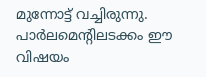മുന്നോട്ട് വച്ചിരുന്നു. പാര്‍ലമെന്‍റിലടക്കം ഈ വിഷയം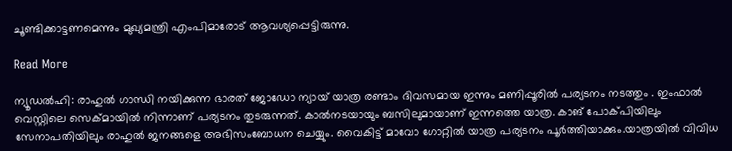ചൂണ്ടിക്കാട്ടണമെന്നും മുഖ്യമന്ത്രി എംപിമാരോട് ആവശ്യപ്പെട്ടിരുന്നു.

Read More

ന്യൂഡല്‍ഹി: രാഹുൽ ഗാന്ധി നയിക്കുന്ന ഭാരത് ജോഡോ ന്യായ് യാത്ര രണ്ടാം ദിവസമായ ഇന്നും മണിപ്പൂരിൽ പര്യടനം നടത്തും . ഇംഫാൽ വെസ്റ്റിലെ സെക്മായിൽ നിന്നാണ് പര്യടനം തുടരുന്നത്. കാൽനടയായും ബസിലുമായാണ് ഇന്നത്തെ യാത്ര. കാങ് പോക്പിയിലും സേനാപതിയിലും രാഹുൽ ജനങ്ങളെ അഭിസംബോധന ചെയ്യും. വൈകിട്ട് മാവോ ഗോറ്റിൽ യാത്ര പര്യടനം പൂർത്തിയാക്കും.യാത്രയിൽ വിവിധ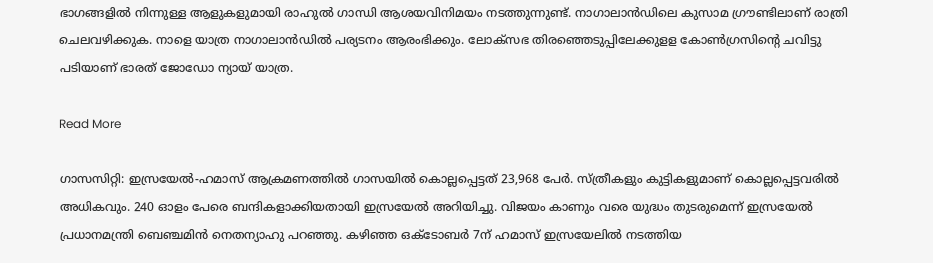ഭാഗങ്ങളിൽ നിന്നുള്ള ആളുകളുമായി രാഹുൽ ഗാന്ധി ആശയവിനിമയം നടത്തുന്നുണ്ട്. നാഗാലാൻഡിലെ കുസാമ ഗ്രൗണ്ടിലാണ് രാത്രി ചെലവഴിക്കുക. നാളെ യാത്ര നാഗാലാൻഡിൽ പര്യടനം ആരംഭിക്കും. ലോക്സഭ തിരഞ്ഞെടുപ്പിലേക്കുളള കോൺഗ്രസിന്റെ ചവിട്ടു പടിയാണ് ഭാരത് ജോഡോ ന്യായ് യാത്ര.

Read More

ഗാസസിറ്റി: ഇസ്രയേൽ-ഹമാസ് ആക്രമണത്തിൽ ഗാസയിൽ കൊല്ലപ്പെട്ടത് 23,968 പേർ. സ്ത്രീകളും കുട്ടികളുമാണ് കൊല്ലപ്പെട്ടവരിൽ അധികവും. 240 ഓളം പേരെ ബന്ദികളാക്കിയതായി ഇസ്രയേൽ അറിയിച്ചു. വിജയം കാണും വരെ യുദ്ധം തുടരുമെന്ന് ഇസ്രയേൽ പ്രധാനമന്ത്രി ബെഞ്ചമിൻ നെതന്യാഹു പറഞ്ഞു. കഴിഞ്ഞ ഒക്ടോബർ 7ന് ഹമാസ് ഇസ്രയേലിൽ നടത്തിയ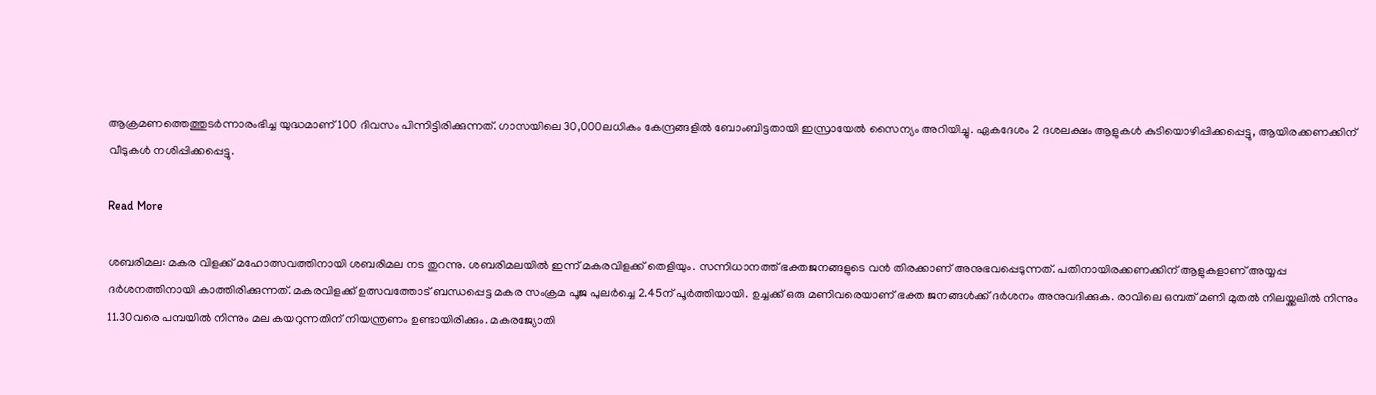ആക്രമണത്തെത്തുടർന്നാരംഭിച്ച യുദ്ധമാണ് 100 ദിവസം പിന്നിട്ടിരിക്കുന്നത്. ഗാസയിലെ 30,000ലധികം കേന്ദ്രങ്ങളിൽ ബോംബിട്ടതായി ഇസ്രായേൽ സൈന്യം അറിയിച്ചു. ഏകദേശം 2 ദശലക്ഷം ആളുകൾ കുടിയൊഴിപ്പിക്കപ്പെട്ടു, ആയിരക്കണക്കിന് വീടുകൾ നശിപ്പിക്കപ്പെട്ടു.

Read More

ശബരിമല: മകര വിളക്ക് മഹോത്സവത്തിനായി ശബരിമല നട തുറന്നു. ശബരിമലയിൽ ഇന്ന് മകരവിളക്ക് തെളിയും. സന്നിധാനത്ത് ഭക്തജനങ്ങളുടെ വൻ തിരക്കാണ് അനുഭവപ്പെടുന്നത്. പതിനായിരക്കണക്കിന് ആളുകളാണ് അയ്യപ്പ ദർശനത്തിനായി കാത്തിരിക്കുന്നത്. മകരവിളക്ക് ഉത്സവത്തോട് ബന്ധപ്പെട്ട മകര സംക്രമ പൂജ പുലർച്ചെ 2.45ന് പൂർത്തിയായി. ഉച്ചക്ക് ഒരു മണിവരെയാണ് ഭക്ത ജനങ്ങൾക്ക് ദർശനം അനുവദിക്കുക. രാവിലെ ഒമ്പത് മണി മുതൽ നിലയ്ക്കലിൽ നിന്നും 11.30വരെ പമ്പയിൽ നിന്നും മല കയറുന്നതിന് നിയന്ത്രണം ഉണ്ടായിരിക്കും. മകരജ്യോതി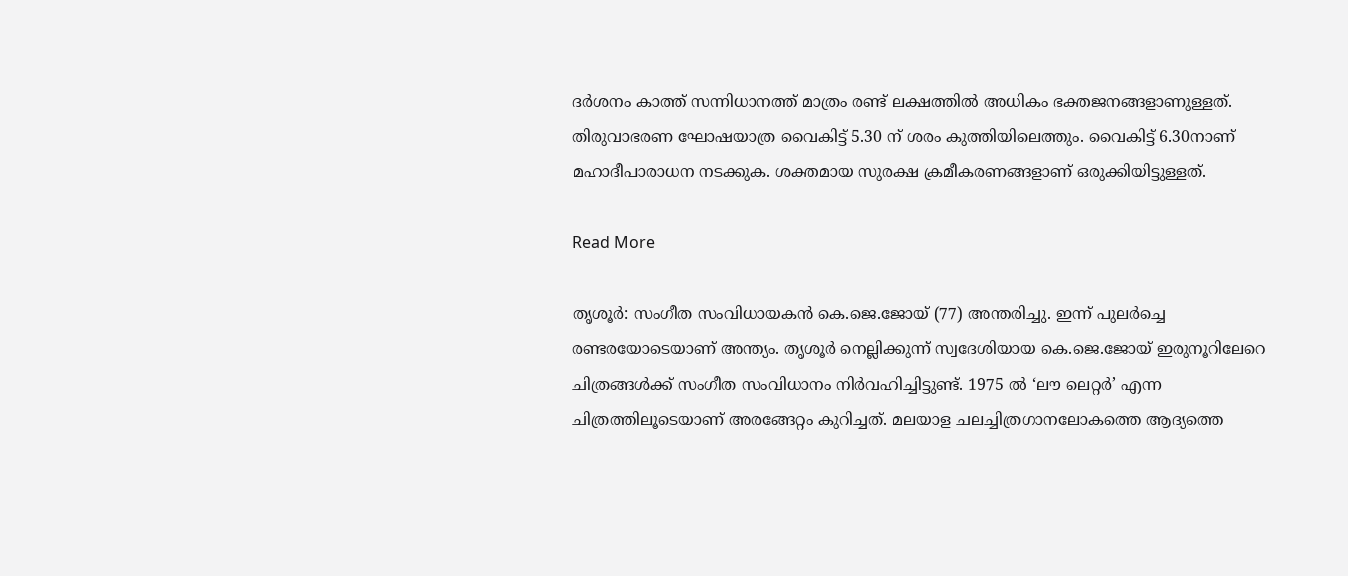ദർശനം കാത്ത് സന്നിധാനത്ത് മാത്രം രണ്ട് ലക്ഷത്തിൽ അധികം ഭക്തജനങ്ങളാണുള്ളത്. തിരുവാഭരണ ഘോഷയാത്ര വൈകിട്ട് 5.30 ന് ശരം കുത്തിയിലെത്തും. വൈകിട്ട് 6.30നാണ് മഹാദീപാരാധന നടക്കുക. ശക്തമായ സുരക്ഷ ക്രമീകരണങ്ങളാണ് ഒരുക്കിയിട്ടുള്ളത്.

Read More

തൃശൂര്‍: സംഗീത സംവിധായകന്‍ കെ.ജെ.ജോയ് (77) അന്തരിച്ചു. ഇന്ന് പുലര്‍ച്ചെ രണ്ടരയോടെയാണ് അന്ത്യം. തൃശൂര്‍ നെല്ലിക്കുന്ന് സ്വദേശിയായ കെ.ജെ.ജോയ് ഇരുനൂറിലേറെ ചിത്രങ്ങള്‍ക്ക് സംഗീത സംവിധാനം നിര്‍വഹിച്ചിട്ടുണ്ട്. 1975 ല്‍ ‘ലൗ ലെറ്റര്‍’ എന്ന ചിത്രത്തിലൂടെയാണ് അരങ്ങേറ്റം കുറിച്ചത്. മലയാള ചലച്ചിത്രഗാനലോകത്തെ ആദ്യത്തെ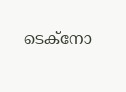ടെക്‌നോ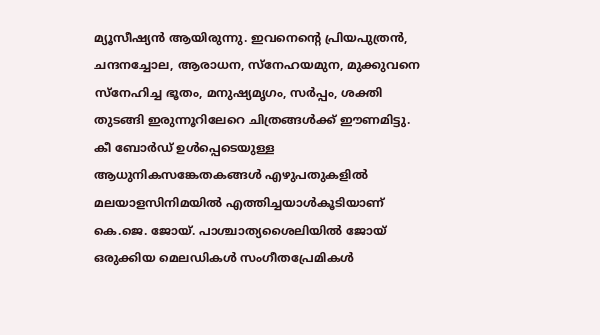മ്യൂസീഷ്യന്‍ ആയിരുന്നു. ഇവനെന്റെ പ്രിയപുത്രന്‍, ചന്ദനച്ചോല, ആരാധന, സ്‌നേഹയമുന, മുക്കുവനെ സ്‌നേഹിച്ച ഭൂതം, മനുഷ്യമൃഗം, സര്‍പ്പം, ശക്തി തുടങ്ങി ഇരുന്നൂറിലേറെ ചിത്രങ്ങള്‍ക്ക് ഈണമിട്ടു. കീ ബോര്‍ഡ് ഉള്‍പ്പെടെയുള്ള ആധുനികസങ്കേതകങ്ങള്‍ എഴുപതുകളില്‍ മലയാളസിനിമയില്‍ എത്തിച്ചയാള്‍കൂടിയാണ് കെ.ജെ. ജോയ്. പാശ്ചാത്യശൈലിയില്‍ ജോയ് ഒരുക്കിയ മെലഡികള്‍ സംഗീതപ്രേമികള്‍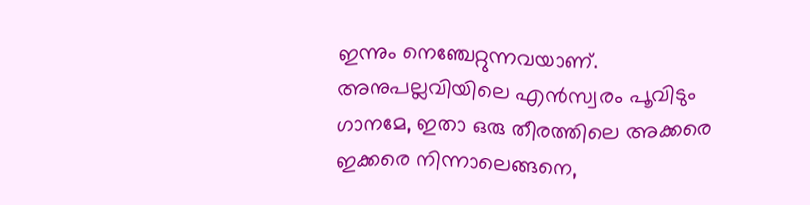ഇന്നും നെഞ്ചേറ്റുന്നവയാണ്. അനുപല്ലവിയിലെ എന്‍സ്വരം പൂവിടും ഗാനമേ, ഇതാ ഒരു തീരത്തിലെ അക്കരെ ഇക്കരെ നിന്നാലെങ്ങനെ,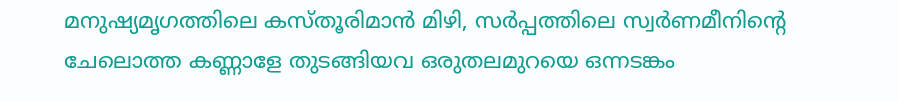മനുഷ്യമൃഗത്തിലെ കസ്തൂരിമാന്‍ മിഴി, സര്‍പ്പത്തിലെ സ്വര്‍ണമീനിന്റെ ചേലൊത്ത കണ്ണാളേ തുടങ്ങിയവ ഒരുതലമുറയെ ഒന്നടങ്കം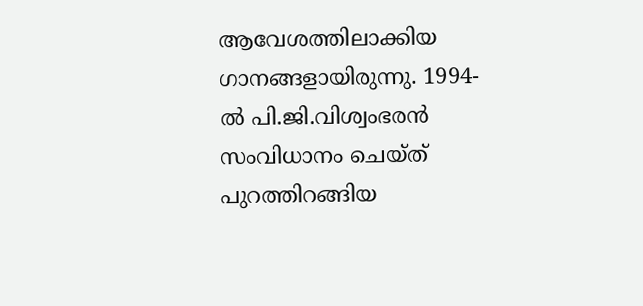ആവേശത്തിലാക്കിയ ഗാനങ്ങളായിരുന്നു. 1994-ല്‍ പി.ജി.വിശ്വംഭരന്‍ സംവിധാനം ചെയ്ത് പുറത്തിറങ്ങിയ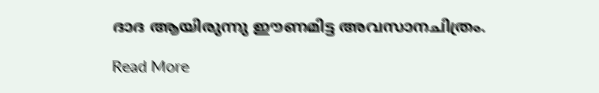ദാദ ആയിരുന്നു ഈണമിട്ട അവസാനചിത്രം.

Read More